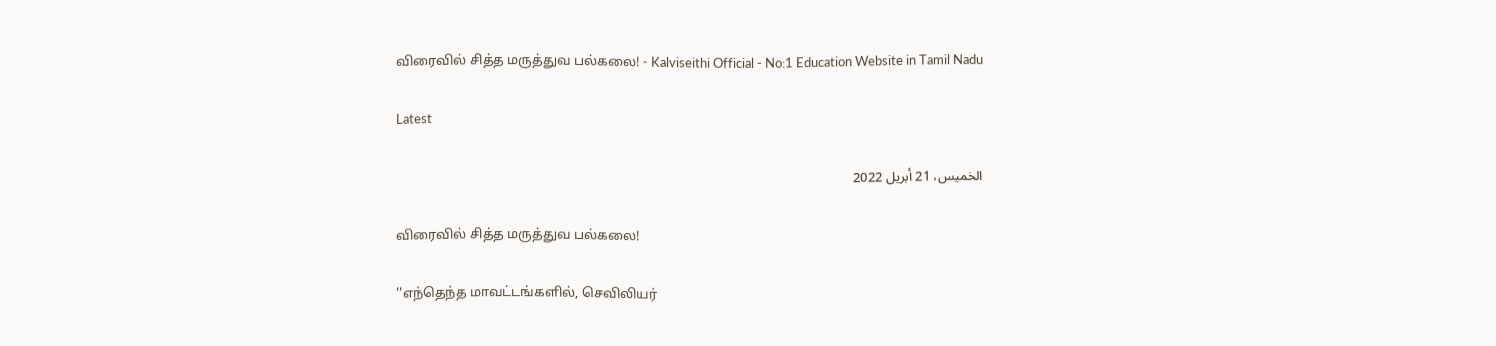விரைவில் சித்த மருத்துவ பல்கலை! - Kalviseithi Official - No:1 Education Website in Tamil Nadu

Latest

الخميس، 21 أبريل 2022

விரைவில் சித்த மருத்துவ பல்கலை!

''எந்தெந்த மாவட்டங்களில், செவிலியர்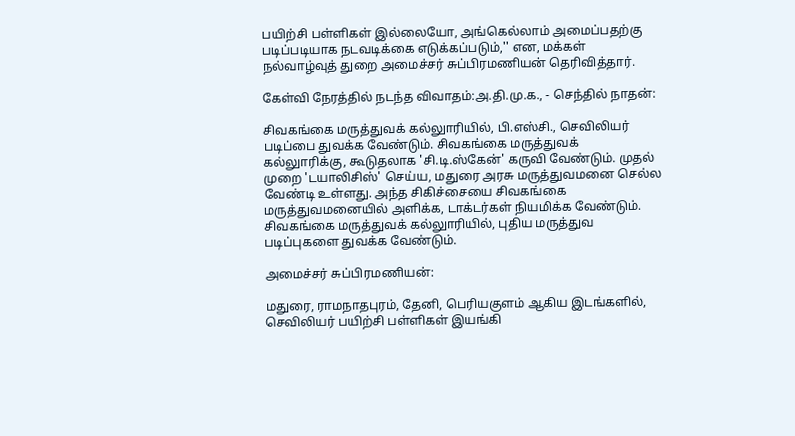பயிற்சி பள்ளிகள் இல்லையோ, அங்கெல்லாம் அமைப்பதற்கு படிப்படியாக நடவடிக்கை எடுக்கப்படும்,'' என, மக்கள் நல்வாழ்வுத் துறை அமைச்சர் சுப்பிரமணியன் தெரிவித்தார்.

கேள்வி நேரத்தில் நடந்த விவாதம்:அ.தி.மு.க., - செந்தில் நாதன்:

சிவகங்கை மருத்துவக் கல்லுாரியில், பி.எஸ்சி., செவிலியர் படிப்பை துவக்க வேண்டும். சிவகங்கை மருத்துவக் கல்லுாரிக்கு, கூடுதலாக 'சி.டி.ஸ்கேன்' கருவி வேண்டும். முதல் முறை 'டயாலிசிஸ்' செய்ய, மதுரை அரசு மருத்துவமனை செல்ல வேண்டி உள்ளது. அந்த சிகிச்சையை சிவகங்கை மருத்துவமனையில் அளிக்க, டாக்டர்கள் நியமிக்க வேண்டும். சிவகங்கை மருத்துவக் கல்லுாரியில், புதிய மருத்துவ படிப்புகளை துவக்க வேண்டும்.

அமைச்சர் சுப்பிரமணியன்:

மதுரை, ராமநாதபுரம், தேனி, பெரியகுளம் ஆகிய இடங்களில், செவிலியர் பயிற்சி பள்ளிகள் இயங்கி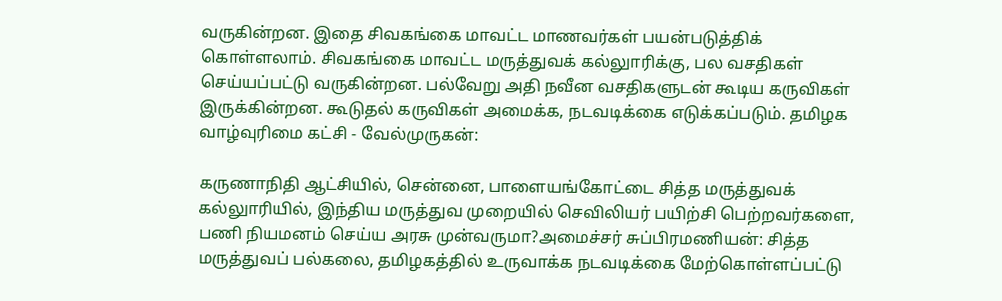வருகின்றன. இதை சிவகங்கை மாவட்ட மாணவர்கள் பயன்படுத்திக் கொள்ளலாம். சிவகங்கை மாவட்ட மருத்துவக் கல்லுாரிக்கு, பல வசதிகள் செய்யப்பட்டு வருகின்றன. பல்வேறு அதி நவீன வசதிகளுடன் கூடிய கருவிகள் இருக்கின்றன. கூடுதல் கருவிகள் அமைக்க, நடவடிக்கை எடுக்கப்படும். தமிழக வாழ்வுரிமை கட்சி - வேல்முருகன்:

கருணாநிதி ஆட்சியில், சென்னை, பாளையங்கோட்டை சித்த மருத்துவக் கல்லுாரியில், இந்திய மருத்துவ முறையில் செவிலியர் பயிற்சி பெற்றவர்களை, பணி நியமனம் செய்ய அரசு முன்வருமா?அமைச்சர் சுப்பிரமணியன்: சித்த மருத்துவப் பல்கலை, தமிழகத்தில் உருவாக்க நடவடிக்கை மேற்கொள்ளப்பட்டு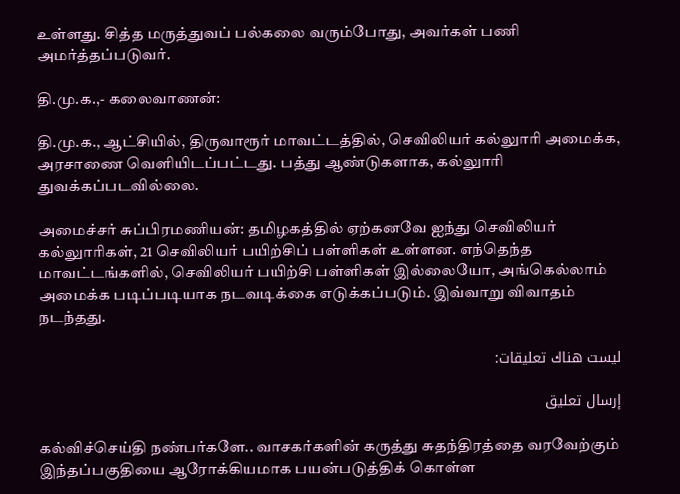உள்ளது. சித்த மருத்துவப் பல்கலை வரும்போது, அவர்கள் பணி அமர்த்தப்படுவர்.

தி.மு.க.,- கலைவாணன்:

தி.மு.க., ஆட்சியில், திருவாரூர் மாவட்டத்தில், செவிலியர் கல்லுாரி அமைக்க, அரசாணை வெளியிடப்பட்டது. பத்து ஆண்டுகளாக, கல்லுாரி துவக்கப்படவில்லை.

அமைச்சர் சுப்பிரமணியன்: தமிழகத்தில் ஏற்கனவே ஐந்து செவிலியர் கல்லுாரிகள், 21 செவிலியர் பயிற்சிப் பள்ளிகள் உள்ளன. எந்தெந்த மாவட்டங்களில், செவிலியர் பயிற்சி பள்ளிகள் இல்லையோ, அங்கெல்லாம் அமைக்க படிப்படியாக நடவடிக்கை எடுக்கப்படும். இவ்வாறு விவாதம் நடந்தது.

ليست هناك تعليقات:

إرسال تعليق

கல்விச்செய்தி நண்பர்களே.. வாசகர்களின் கருத்து சுதந்திரத்தை வரவேற்கும் இந்தப்பகுதியை ஆரோக்கியமாக பயன்படுத்திக் கொள்ள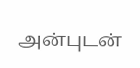அன்புடன்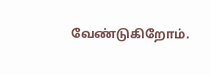வேண்டுகிறோம்.